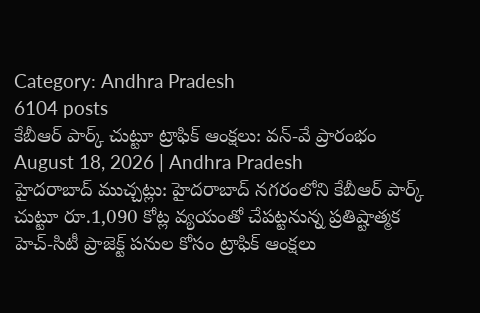Category: Andhra Pradesh
6104 posts
కేబీఆర్ పార్క్ చుట్టూ ట్రాఫిక్ ఆంక్షలు: వన్-వే ప్రారంభం
August 18, 2026 | Andhra Pradesh
హైదరాబాద్ ముచ్చట్లు: హైదరాబాద్ నగరంలోని కేబీఆర్ పార్క్ చుట్టూ రూ.1,090 కోట్ల వ్యయంతో చేపట్టనున్న ప్రతిష్టాత్మక హెచ్-సిటీ ప్రాజెక్ట్ పనుల కోసం ట్రాఫిక్ ఆంక్షలు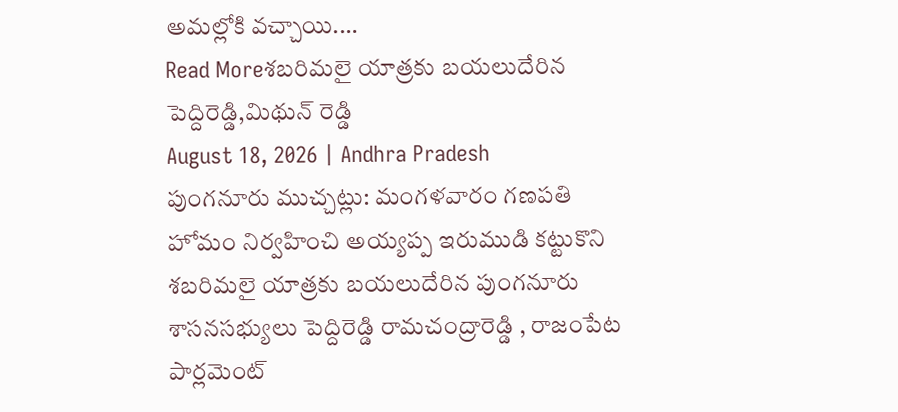అమల్లోకి వచ్చాయి.…
Read Moreశబరిమలై యాత్రకు బయలుదేరిన పెద్దిరెడ్డి,మిథున్ రెడ్డి
August 18, 2026 | Andhra Pradesh
పుంగనూరు ముచ్చట్లు: మంగళవారం గణపతి హోమం నిర్వహించి అయ్యప్ప ఇరుముడి కట్టుకొని శబరిమలై యాత్రకు బయలుదేరిన పుంగనూరు శాసనసభ్యులు పెద్దిరెడ్డి రామచంద్రారెడ్డి , రాజంపేట పార్లమెంట్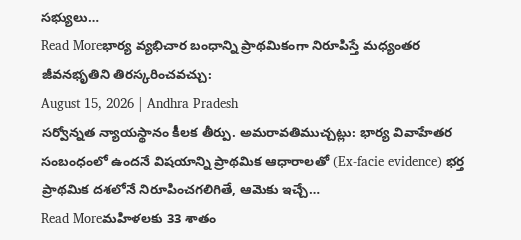సభ్యులు…
Read Moreభార్య వ్యభిచార బంధాన్ని ప్రాథమికంగా నిరూపిస్తే మధ్యంతర జీవనభృతిని తిరస్కరించవచ్చు:
August 15, 2026 | Andhra Pradesh
సర్వోన్నత న్యాయస్థానం కీలక తీర్పు. అమరావతిముచ్చట్లు: భార్య వివాహేతర సంబంధంలో ఉందనే విషయాన్ని ప్రాథమిక ఆధారాలతో (Ex-facie evidence) భర్త ప్రాథమిక దశలోనే నిరూపించగలిగితే, ఆమెకు ఇచ్చే…
Read Moreమహిళలకు 33 శాతం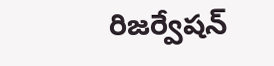రిజర్వేషన్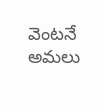వెంటనే అమలు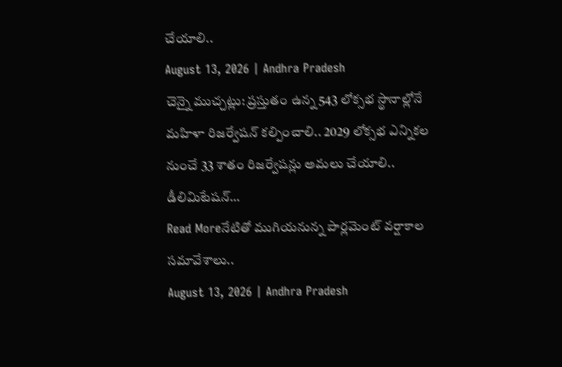చేయాలి..
August 13, 2026 | Andhra Pradesh
చెన్నై ముచ్చట్లు: ప్రస్తుతం ఉన్న 543 లోక్సభ స్థానాల్లోనే మహిళా రిజర్వేషన్ కల్పించాలి.. 2029 లోక్సభ ఎన్నికల నుంచే 33 శాతం రిజర్వేషన్లు అమలు చేయాలి.. డీలిమిటేషన్…
Read Moreనేటితో ముగియనున్న పార్లమెంట్ వర్షాకాల సమావేశాలు..
August 13, 2026 | Andhra Pradesh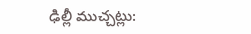ఢిల్లీ ముచ్చట్లు: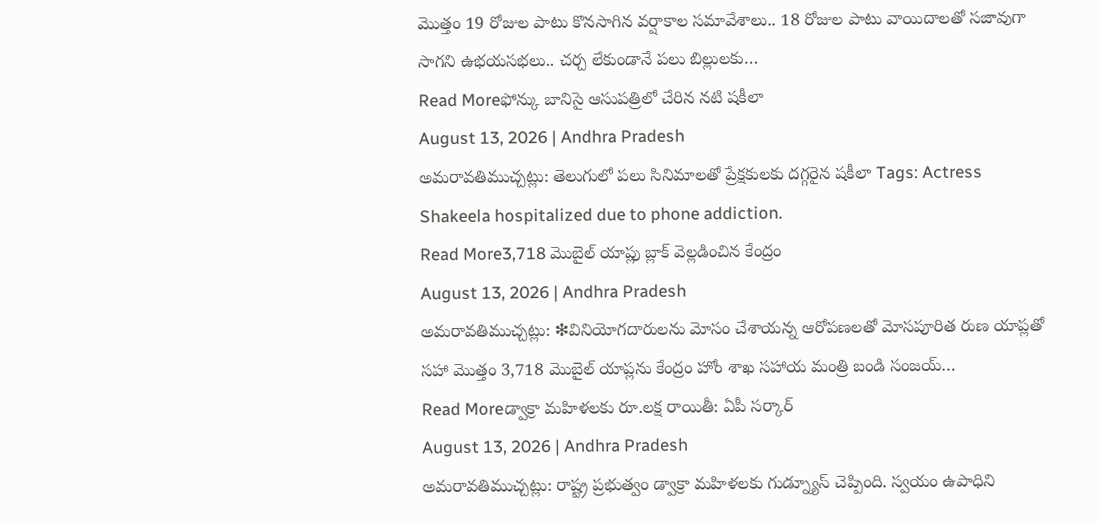మొత్తం 19 రోజుల పాటు కొనసాగిన వర్షాకాల సమావేశాలు.. 18 రోజుల పాటు వాయిదాలతో సజావుగా సాగని ఉభయసభలు.. చర్చ లేకుండానే పలు బిల్లులకు…
Read Moreఫోన్కు బానిసై ఆసుపత్రిలో చేరిన నటి షకీలా
August 13, 2026 | Andhra Pradesh
అమరావతిముచ్చట్లు: తెలుగులో పలు సినిమాలతో ప్రేక్షకులకు దగ్గరైన షకీలా Tags: Actress Shakeela hospitalized due to phone addiction.
Read More3,718 మొబైల్ యాప్లు బ్లాక్ వెల్లడించిన కేంద్రం
August 13, 2026 | Andhra Pradesh
అమరావతిముచ్చట్లు: ❇వినియోగదారులను మోసం చేశాయన్న ఆరోపణలతో మోసపూరిత రుణ యాప్లతో సహా మొత్తం 3,718 మొబైల్ యాప్లను కేంద్రం హోం శాఖ సహాయ మంత్రి బండి సంజయ్…
Read Moreడ్వాక్రా మహిళలకు రూ.లక్ష రాయితీ: ఏపీ సర్కార్
August 13, 2026 | Andhra Pradesh
అమరావతిముచ్చట్లు: రాష్ట్ర ప్రభుత్వం డ్వాక్రా మహిళలకు గుడ్న్యూస్ చెప్పింది. స్వయం ఉపాధిని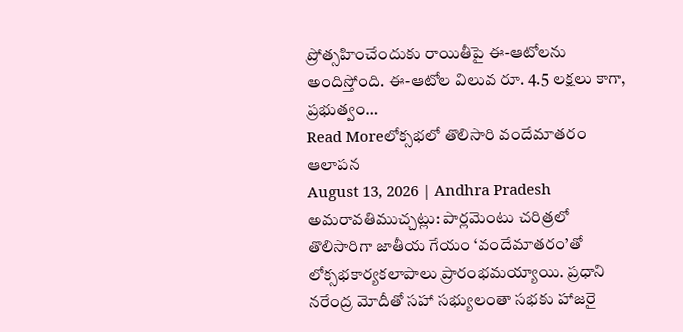ప్రోత్సహించేందుకు రాయితీపై ఈ-ఆటోలను అందిస్తోంది. ఈ-ఆటోల విలువ రూ. 4.5 లక్షలు కాగా, ప్రభుత్వం…
Read Moreలోక్సభలో తొలిసారి వందేమాతరం ఆలాపన
August 13, 2026 | Andhra Pradesh
అమరావతిముచ్చట్లు: పార్లమెంటు చరిత్రలో తొలిసారిగా జాతీయ గేయం ‘వందేమాతరం’తో లోక్సభకార్యకలాపాలు ప్రారంభమయ్యాయి. ప్రధాని నరేంద్ర మోదీతో సహా సభ్యులంతా సభకు హాజరై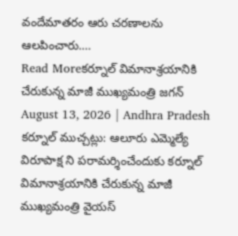వందేమాతరం ఆరు చరణాలను ఆలపించారు.…
Read Moreకర్నూల్ విమానాశ్రయానికి చేరుకున్న మాజీ ముఖ్యమంత్రి జగన్
August 13, 2026 | Andhra Pradesh
కర్నూల్ ముచ్చట్లు: ఆలూరు ఎమ్మెల్యే విరూపాక్ష ని పరామర్శించేందుకు కర్నూల్ విమానాశ్రయానికి చేరుకున్న మాజీ ముఖ్యమంత్రి వైయస్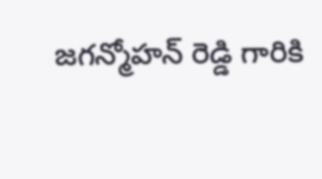జగన్మోహన్ రెడ్డి గారికి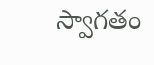స్వాగతం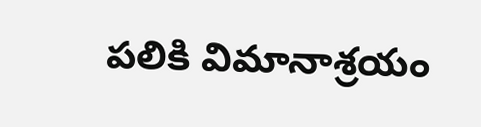పలికి విమానాశ్రయం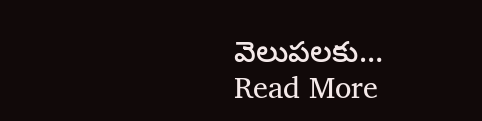వెలుపలకు…
Read More